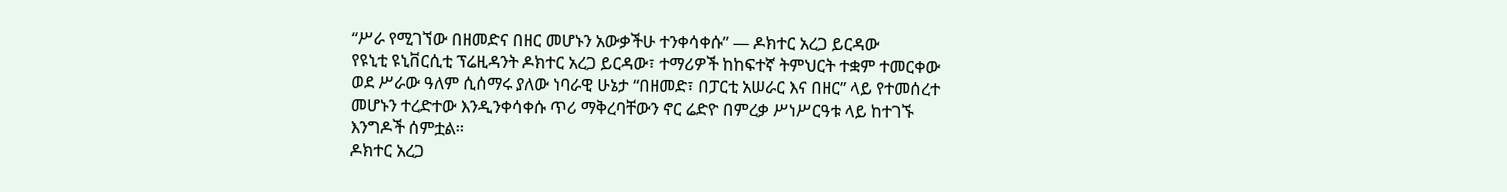“ሥራ የሚገኘው በዘመድና በዘር መሆኑን አውቃችሁ ተንቀሳቀሱ” — ዶክተር አረጋ ይርዳው
የዩኒቲ ዩኒቨርሲቲ ፕሬዚዳንት ዶክተር አረጋ ይርዳው፣ ተማሪዎች ከከፍተኛ ትምህርት ተቋም ተመርቀው ወደ ሥራው ዓለም ሲሰማሩ ያለው ነባራዊ ሁኔታ “በዘመድ፣ በፓርቲ አሠራር እና በዘር” ላይ የተመሰረተ መሆኑን ተረድተው እንዲንቀሳቀሱ ጥሪ ማቅረባቸውን ኖር ሬድዮ በምረቃ ሥነሥርዓቱ ላይ ከተገኙ እንግዶች ሰምቷል።
ዶክተር አረጋ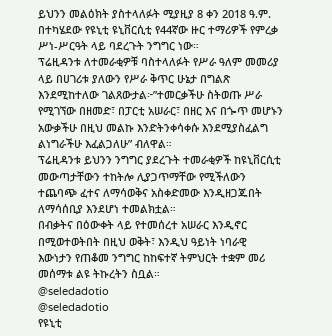ይህንን መልዕክት ያስተላለፉት ሚያዚያ 8 ቀን 2018 ዓ.ም. በተካሄደው የዩኒቲ ዩኒቨርሲቲ የ44ኛው ዙር ተማሪዎች የምረቃ ሥነ-ሥርዓት ላይ ባደረጉት ንግግር ነው።
ፕሬዚዳንቱ ለተመራቂዎቹ ባስተላለፉት የሥራ ዓለም መመሪያ ላይ በሀገሪቱ ያለውን የሥራ ቅጥር ሁኔታ በግልጽ እንደሚከተለው ገልጸውታል፦”ተመርቃችሁ ስትወጡ ሥራ የሚገኘው በዘመድ፣ በፓርቲ አሠራር፣ በዘር እና በጐጥ መሆኑን አውቃችሁ በዚህ መልኩ እንድትንቀሳቀሱ እንደሚያስፈልግ ልነግራችሁ እፈልጋለሁ” ብለዋል።
ፕሬዚዳንቱ ይህንን ንግግር ያደረጉት ተመራቂዎች ከዩኒቨርሲቲ መውጣታቸውን ተከትሎ ሊያጋጥማቸው የሚችለውን ተጨባጭ ፈተና ለማሳወቅና አስቀድመው እንዲዘጋጁበት ለማሳሰቢያ እንደሆነ ተመልክቷል።
በብቃትና በዕውቀት ላይ የተመሰረተ አሠራር እንዲኖር በሚወተወትበት በዚህ ወቅት፣ እንዲህ ዓይነት ነባራዊ እውነታን የጠቆመ ንግግር ከከፍተኛ ትምህርት ተቋም መሪ መሰማቱ ልዩ ትኩረትን ስቧል።
@seledadotio
@seledadotio
የዩኒቲ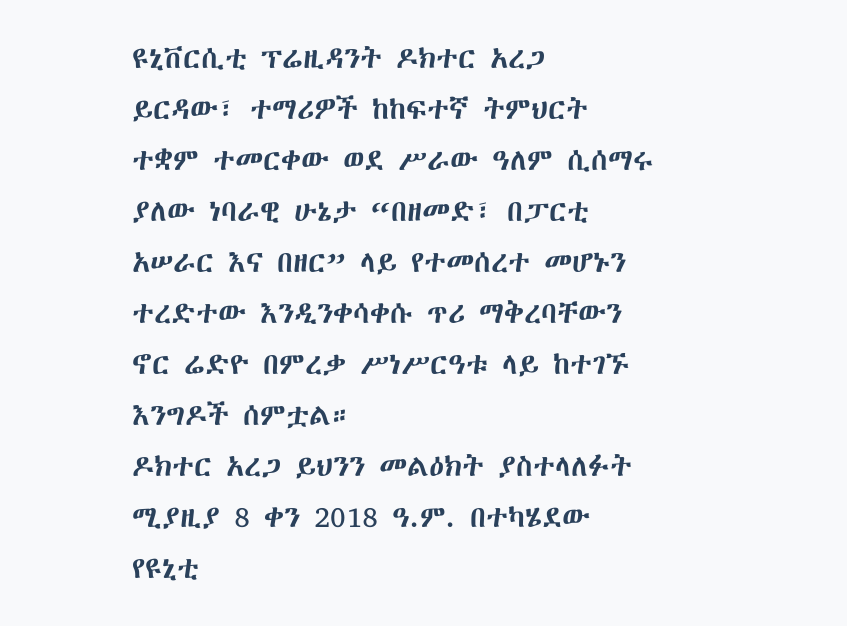ዩኒቨርሲቲ ፕሬዚዳንት ዶክተር አረጋ ይርዳው፣ ተማሪዎች ከከፍተኛ ትምህርት ተቋም ተመርቀው ወደ ሥራው ዓለም ሲሰማሩ ያለው ነባራዊ ሁኔታ “በዘመድ፣ በፓርቲ አሠራር እና በዘር” ላይ የተመሰረተ መሆኑን ተረድተው እንዲንቀሳቀሱ ጥሪ ማቅረባቸውን ኖር ሬድዮ በምረቃ ሥነሥርዓቱ ላይ ከተገኙ እንግዶች ሰምቷል።
ዶክተር አረጋ ይህንን መልዕክት ያስተላለፉት ሚያዚያ 8 ቀን 2018 ዓ.ም. በተካሄደው የዩኒቲ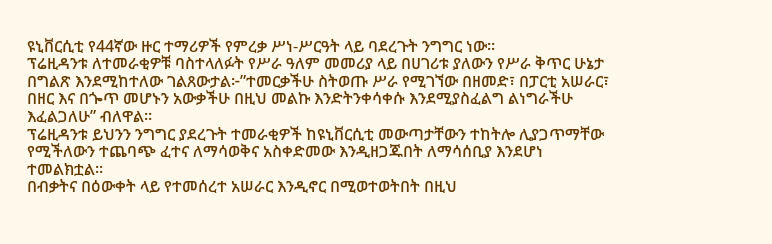ዩኒቨርሲቲ የ44ኛው ዙር ተማሪዎች የምረቃ ሥነ-ሥርዓት ላይ ባደረጉት ንግግር ነው።
ፕሬዚዳንቱ ለተመራቂዎቹ ባስተላለፉት የሥራ ዓለም መመሪያ ላይ በሀገሪቱ ያለውን የሥራ ቅጥር ሁኔታ በግልጽ እንደሚከተለው ገልጸውታል፦”ተመርቃችሁ ስትወጡ ሥራ የሚገኘው በዘመድ፣ በፓርቲ አሠራር፣ በዘር እና በጐጥ መሆኑን አውቃችሁ በዚህ መልኩ እንድትንቀሳቀሱ እንደሚያስፈልግ ልነግራችሁ እፈልጋለሁ” ብለዋል።
ፕሬዚዳንቱ ይህንን ንግግር ያደረጉት ተመራቂዎች ከዩኒቨርሲቲ መውጣታቸውን ተከትሎ ሊያጋጥማቸው የሚችለውን ተጨባጭ ፈተና ለማሳወቅና አስቀድመው እንዲዘጋጁበት ለማሳሰቢያ እንደሆነ ተመልክቷል።
በብቃትና በዕውቀት ላይ የተመሰረተ አሠራር እንዲኖር በሚወተወትበት በዚህ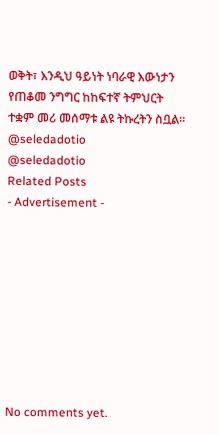ወቅት፣ እንዲህ ዓይነት ነባራዊ እውነታን የጠቆመ ንግግር ከከፍተኛ ትምህርት ተቋም መሪ መሰማቱ ልዩ ትኩረትን ስቧል።
@seledadotio
@seledadotio
Related Posts
- Advertisement -









No comments yet.